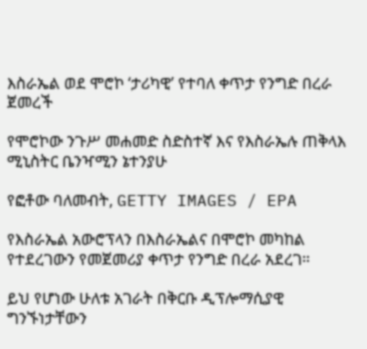እስራኤል ወደ ሞሮኮ ‘ታሪካዊ’ የተባለ ቀጥታ የንግድ በረራ ጀመረች

የሞሮኮው ንጉሥ መሐመድ ስድስተኛ እና የእስራኤሉ ጠቅላእ ሚኒስትር ቤንዣሚን ኔተንያሁ

የፎቶው ባለመብት, GETTY IMAGES / EPA

የእስራኤል አውሮፕላን በእስራኤልና በሞሮኮ መካከል የተደረገውን የመጀመሪያ ቀጥታ የንግድ በረራ አደረገ።

ይህ የሆነው ሁለቱ አገራት በቅርቡ ዲፕሎማሲያዊ ግንኙነታቸውን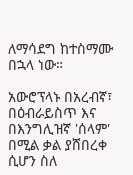ለማሳደግ ከተስማሙ በኋላ ነው።

አውሮፕላኑ በአረብኛ፣ በዕብራይስጥ እና በእንግሊዝኛ 'ሰላም' በሚል ቃል ያሸበረቀ ሲሆን ስለ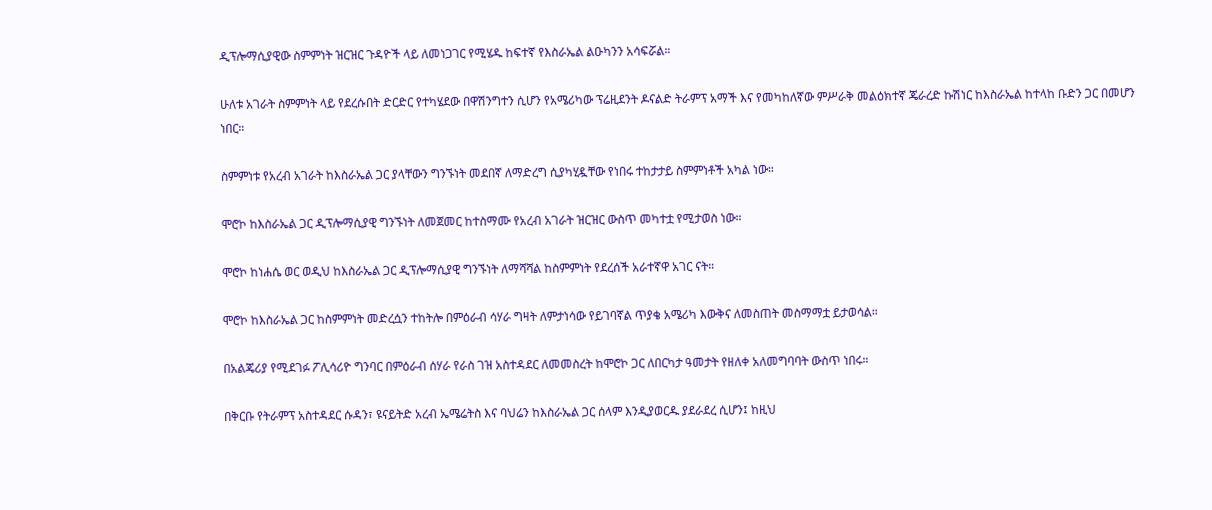ዲፕሎማሲያዊው ስምምነት ዝርዝር ጉዳዮች ላይ ለመነጋገር የሚሄዱ ከፍተኛ የእስራኤል ልዑካንን አሳፍሯል።

ሁለቱ አገራት ስምምነት ላይ የደረሱበት ድርድር የተካሄደው በዋሽንግተን ሲሆን የአሜሪካው ፕሬዚደንት ዶናልድ ትራምፕ አማች እና የመካከለኛው ምሥራቅ መልዕክተኛ ጄራረድ ኩሽነር ከእስራኤል ከተላከ ቡድን ጋር በመሆን ነበር።

ስምምነቱ የአረብ አገራት ከእስራኤል ጋር ያላቸውን ግንኙነት መደበኛ ለማድረግ ሲያካሂዷቸው የነበሩ ተከታታይ ስምምነቶች አካል ነው።

ሞሮኮ ከእስራኤል ጋር ዲፕሎማሲያዊ ግንኙነት ለመጀመር ከተስማሙ የአረብ አገራት ዝርዝር ውስጥ መካተቷ የሚታወስ ነው።

ሞሮኮ ከነሐሴ ወር ወዲህ ከእስራኤል ጋር ዲፕሎማሲያዊ ግንኙነት ለማሻሻል ከስምምነት የደረሰች አራተኛዋ አገር ናት።

ሞሮኮ ከእስራኤል ጋር ከስምምነት መድረሷን ተከትሎ በምዕራብ ሳሃራ ግዛት ለምታነሳው የይገባኛል ጥያቄ አሜሪካ እውቅና ለመስጠት መስማማቷ ይታወሳል።

በአልጄሪያ የሚደገፉ ፖሊሳሪዮ ግንባር በምዕራብ ሰሃራ የራስ ገዝ አስተዳደር ለመመስረት ከሞሮኮ ጋር ለበርካታ ዓመታት የዘለቀ አለመግባባት ውስጥ ነበሩ።

በቅርቡ የትራምፕ አስተዳደር ሱዳን፣ ዩናይትድ አረብ ኤሜሬትስ እና ባህሬን ከእስራኤል ጋር ሰላም እንዲያወርዱ ያደራደረ ሲሆን፤ ከዚህ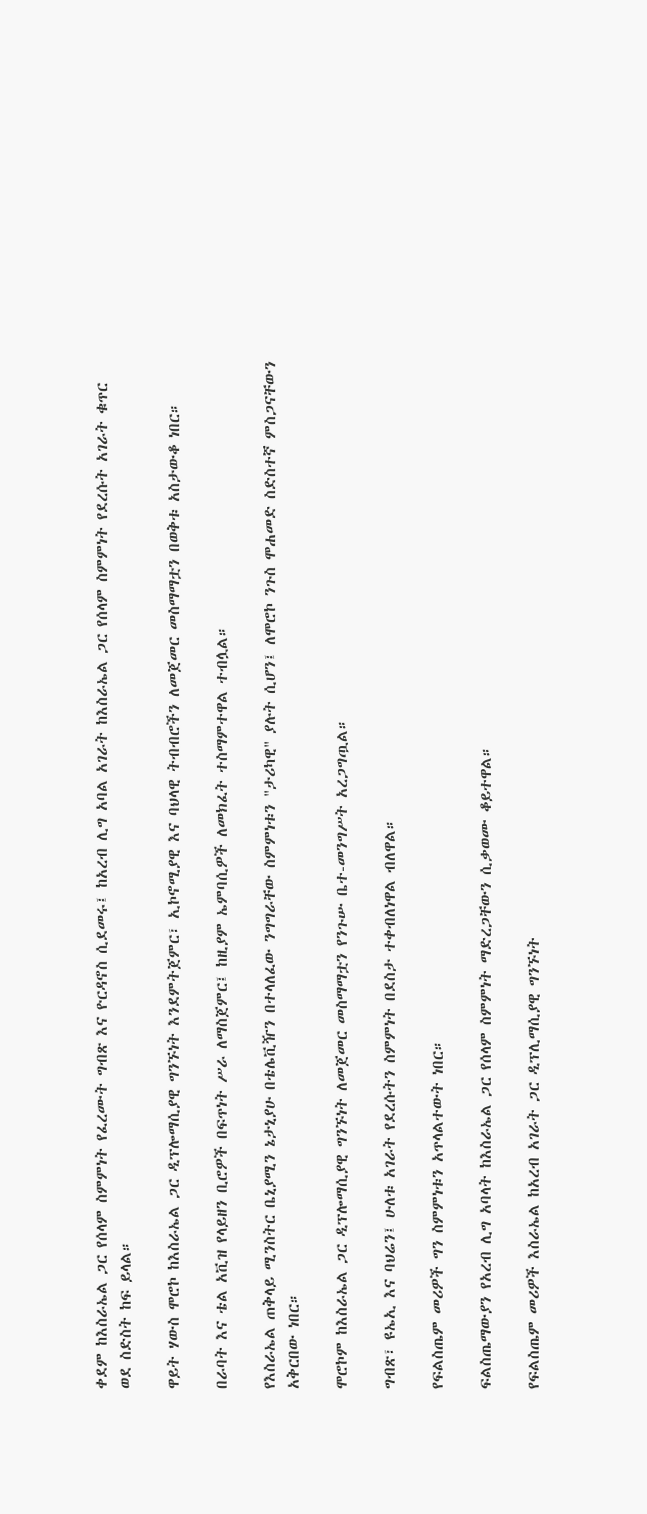ቀደም ከእስራኤል ጋር የሰላም ስምምነት የፈረሙት ግብጽ እና ዮርዳኖስ ሲደመሩ፤ ከአረብ ሊግ አባል አገራት ከእስራኤል ጋር የሰላም ስምምነት የደረሱት አገራት ቁጥር ወደ ስድስት ከፍ ይላል።

ዋይት ሃውስ ሞሮኮ ከእስራኤል ጋር ዲፕሎማሲያዊ ግንኙነት እንደምትጀምር፣ ኢኮኖሚያዊ እና ባህላዊ ትብብሮችን ለመጀመር መስማማቷን በወቅቱ አስታውቆ ነበር።

በራባት እና ቴል አቪዝ የላይዘን ቢሮዎች በፍጥነት ሥራ ለማስጀምር፤ ከዚያም ኤምባሲዎች ለመክፈት ተስማምተዋል ተብሏል።

የእስራኤል ጠቅላይ ሚንስትር ቤኒያሚን ኔታኒያሁ በቴሌቪዥን በተላለፈው ንግግራቸው ስምምነቱን "ታሪካዊ" ያሉት ሲሆን፤ ለሞሮኮ ንጉስ ሞሐመድ ስድስተኛ ምስጋናቸውን አቅርበው ነበር።

ሞሮኮም ከእስራኤል ጋር ዲፕሎማሲያዊ ግንኙነት ለመጀመር መስማማቷን የንጉሡ ቤተ-መንግሥት አረጋግጧል።

ግብጽ፣ ዩኤኢ እና ባህሬን፤ ሁለቱ አገራት የደረሱትን ስምምነት በደስታ ተቀብለነዋል ብለዋል።

የፍልስጤም መሪዎች ግን ስምምነቱን አጥላልተውት ነበር።

ፍልስጤማውያን የአረብ ሊግ አባላት ከእስራኤል ጋር የሰላም ስምምነት ማድረጋቸውን ሲቃወሙ ቆይተዋል።

የፍልስጤም መሪዎች እስራኤል ከአረብ አገራት ጋር ዲፕሊማሲያዊ ግንኙነት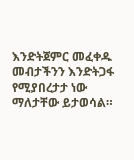እንድትጀምር መፈቀዱ መብታችንን እንድትጋፋ የሚያበረታታ ነው ማለታቸው ይታወሳል።